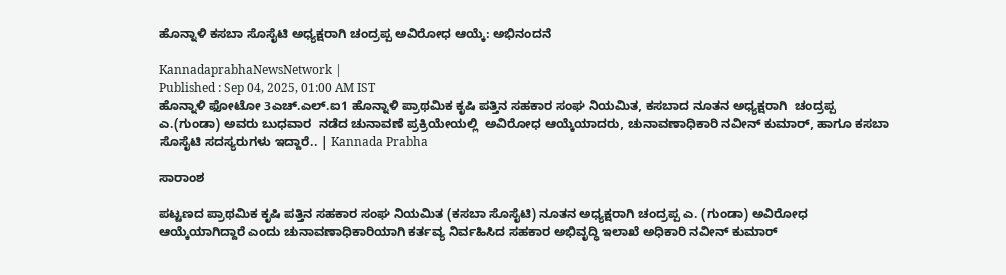ಹೊನ್ನಾಳಿ ಕಸಬಾ ಸೊಸೈಟಿ ಅಧ್ಯಕ್ಷರಾಗಿ ಚಂದ್ರಪ್ಪ ಅವಿರೋಧ ಆಯ್ಕೆ: ಅಭಿನಂದನೆ

KannadaprabhaNewsNetwork |
Published : Sep 04, 2025, 01:00 AM IST
ಹೊನ್ನಾಳಿ ಫೋಟೋ 3ಎಚ್.ಎಲ್.ಐ1 ಹೊನ್ನಾಳಿ ಪ್ರಾಥಮಿಕ ಕೃಷಿ ಪತ್ತಿನ ಸಹಕಾರ ಸಂಘ ನಿಯಮಿತ, ಕಸಬಾದ ನೂತನ ಅಧ್ಯಕ್ಷರಾಗಿ  ಚಂದ್ರಪ್ಪ ಎ.(ಗುಂಡಾ) ಅ‍ವರು ಬುಧವಾರ  ನಡೆದ ಚುನಾವಣೆ ಪ್ರಕ್ರಿಯೇಯಲ್ಲಿ  ಅವಿರೋಧ ಆಯ್ಕೆಯಾದರು, ಚುನಾವಣಾಧಿಕಾರಿ ನವೀನ್ ಕುಮಾರ್, ಹಾಗೂ ಕಸಬಾ ಸೊಸೈಟಿ ಸದಸ್ಯರುಗಳು ಇದ್ದಾರೆ.. | Kannada Prabha

ಸಾರಾಂಶ

ಪಟ್ಟಣದ ಪ್ರಾಥಮಿಕ ಕೃಷಿ ಪತ್ತಿನ ಸಹಕಾರ ಸಂಘ ನಿಯಮಿತ (ಕಸಬಾ ಸೊಸೈಟಿ) ನೂತನ ಅಧ್ಯಕ್ಷರಾಗಿ ಚಂದ್ರಪ್ಪ ಎ. (ಗುಂಡಾ) ಅವಿರೋಧ ಆಯ್ಕೆಯಾಗಿದ್ದಾರೆ ಎಂದು ಚುನಾವಣಾಧಿಕಾರಿಯಾಗಿ ಕರ್ತವ್ಯ ನಿರ್ವಹಿಸಿದ ಸಹಕಾರ ಅಭಿವೃದ್ಧಿ ಇಲಾಖೆ ಅಧಿಕಾರಿ ನವೀನ್ ಕುಮಾರ್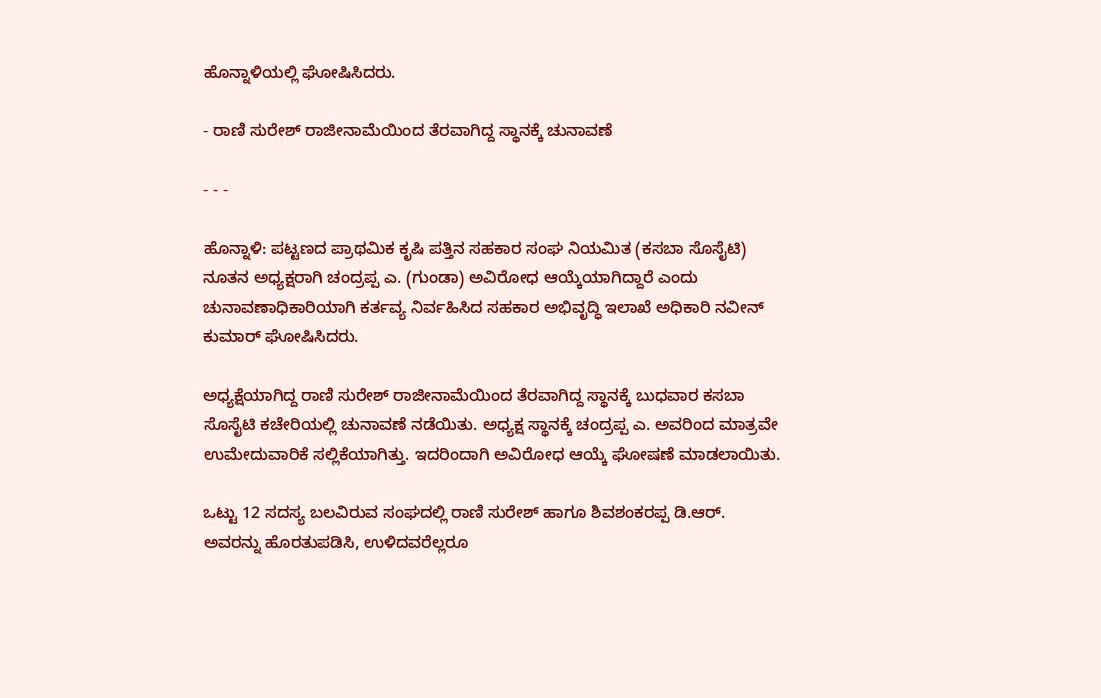ಹೊನ್ನಾಳಿಯಲ್ಲಿ ಘೋಷಿಸಿದರು.

- ರಾಣಿ ಸುರೇಶ್ ರಾಜೀನಾಮೆಯಿಂದ ತೆರವಾಗಿದ್ದ ಸ್ಥಾನಕ್ಕೆ ಚುನಾವಣೆ

- - -

ಹೊನ್ನಾಳಿ: ಪಟ್ಟಣದ ಪ್ರಾಥಮಿಕ ಕೃಷಿ ಪತ್ತಿನ ಸಹಕಾರ ಸಂಘ ನಿಯಮಿತ (ಕಸಬಾ ಸೊಸೈಟಿ) ನೂತನ ಅಧ್ಯಕ್ಷರಾಗಿ ಚಂದ್ರಪ್ಪ ಎ. (ಗುಂಡಾ) ಅವಿರೋಧ ಆಯ್ಕೆಯಾಗಿದ್ದಾರೆ ಎಂದು ಚುನಾವಣಾಧಿಕಾರಿಯಾಗಿ ಕರ್ತವ್ಯ ನಿರ್ವಹಿಸಿದ ಸಹಕಾರ ಅಭಿವೃದ್ಧಿ ಇಲಾಖೆ ಅಧಿಕಾರಿ ನವೀನ್ ಕುಮಾರ್ ಘೋಷಿಸಿದರು.

ಅಧ್ಯಕ್ಷೆಯಾಗಿದ್ದ ರಾಣಿ ಸುರೇಶ್ ರಾಜೀನಾಮೆಯಿಂದ ತೆರವಾಗಿದ್ದ ಸ್ಥಾನಕ್ಕೆ ಬುಧವಾರ ಕಸಬಾ ಸೊಸೈಟಿ ಕಚೇರಿಯಲ್ಲಿ ಚುನಾವಣೆ ನಡೆಯಿತು. ಅಧ್ಯಕ್ಷ ಸ್ಥಾನಕ್ಕೆ ಚಂದ್ರಪ್ಪ ಎ. ಅವರಿಂದ ಮಾತ್ರವೇ ಉಮೇದುವಾರಿಕೆ ಸಲ್ಲಿಕೆಯಾಗಿತ್ತು. ಇದರಿಂದಾಗಿ ಅವಿರೋಧ ಆಯ್ಕೆ ಘೋಷಣೆ ಮಾಡಲಾಯಿತು.

ಒಟ್ಟು 12 ಸದಸ್ಯ ಬಲವಿರುವ ಸಂಘದಲ್ಲಿ ರಾಣಿ ಸುರೇಶ್ ಹಾಗೂ ಶಿವಶಂಕರಪ್ಪ ಡಿ.ಆರ್. ಅವರನ್ನು ಹೊರತುಪಡಿಸಿ, ಉಳಿದವರೆಲ್ಲರೂ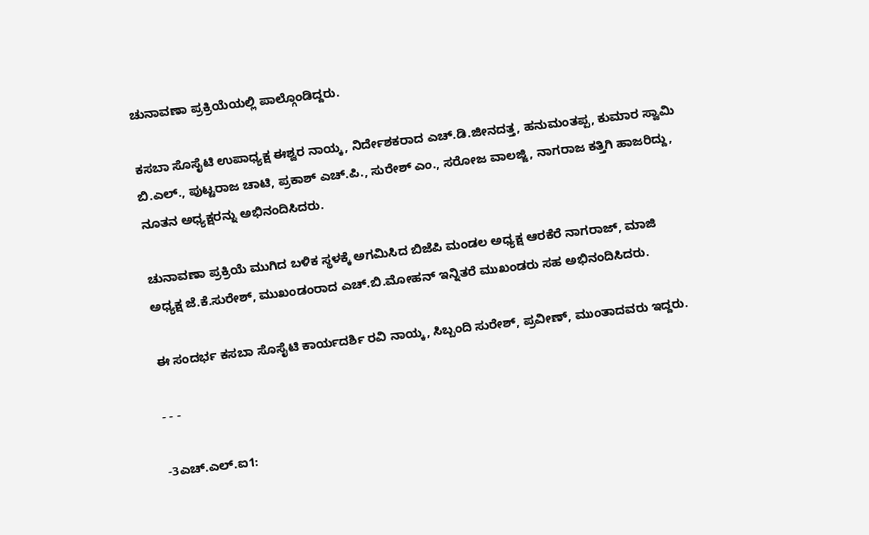ಚುನಾವಣಾ ಪ್ರಕ್ರಿಯೆಯಲ್ಲಿ ಪಾಲ್ಗೊಂಡಿದ್ದರು.

ಕಸಬಾ ಸೊಸೈಟಿ ಉಪಾಧ್ಯಕ್ಷ ಈಶ್ವರ ನಾಯ್ಕ, ನಿರ್ದೇಶಕರಾದ ಎಚ್.ಡಿ.ಜೀನದತ್ತ, ಹನುಮಂತಪ್ಪ, ಕುಮಾರ ಸ್ವಾಮಿ ಬಿ.ಎಲ್., ಪುಟ್ಟರಾಜ ಚಾಟಿ, ಪ್ರಕಾಶ್ ಎಚ್.ಪಿ., ಸುರೇಶ್ ಎಂ., ಸರೋಜ ವಾಲಜ್ಜಿ, ನಾಗರಾಜ ಕತ್ತಿಗಿ ಹಾಜರಿದ್ದು, ನೂತನ ಅಧ್ಯಕ್ಷರನ್ನು ಅಭಿನಂದಿಸಿದರು.

ಚುನಾವಣಾ ಪ್ರಕ್ರಿಯೆ ಮುಗಿದ ಬಳಿಕ ಸ್ಥಳಕ್ಕೆ ಅಗಮಿಸಿದ ಬಿಜೆಪಿ ಮಂಡಲ ಅಧ್ಯಕ್ಷ ಆರಕೆರೆ ನಾಗರಾಜ್, ಮಾಜಿ ಅಧ್ಯಕ್ಷ ಜೆ.ಕೆ.ಸುರೇಶ್, ಮುಖಂಡಂರಾದ ಎಚ್.ಬಿ.ಮೋಹನ್ ಇನ್ನಿತರೆ ಮುಖಂಡರು ಸಹ ಅಭಿನಂದಿಸಿದರು.

ಈ ಸಂದರ್ಭ ಕಸಬಾ ಸೊಸೈಟಿ ಕಾರ್ಯದರ್ಶಿ ರವಿ ನಾಯ್ಕ, ಸಿಬ್ಬಂದಿ ಸುರೇಶ್, ಪ್ರವೀಣ್, ಮುಂತಾದವರು ಇದ್ದರು.

- - -

-3ಎಚ್.ಎಲ್.ಐ1: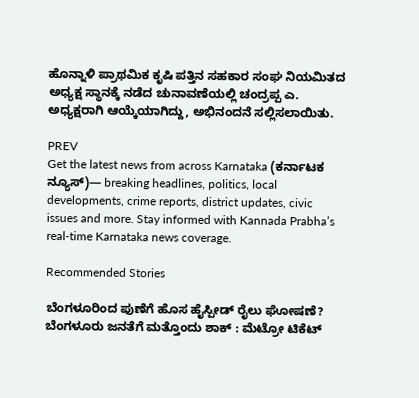ಹೊನ್ನಾಳಿ ಪ್ರಾಥಮಿಕ ಕೃಷಿ ಪತ್ತಿನ ಸಹಕಾರ ಸಂಘ ನಿಯಮಿತದ ಅಧ್ಯಕ್ಷ ಸ್ಥಾನಕ್ಕೆ ನಡೆದ ಚುನಾವಣೆಯಲ್ಲಿ ಚಂದ್ರಪ್ಪ ಎ. ಅಧ್ಯಕ್ಷರಾಗಿ ಆಯ್ಕೆಯಾಗಿದ್ದು, ಅಭಿನಂದನೆ ಸಲ್ಲಿಸಲಾಯಿತು.

PREV
Get the latest news from across Karnataka (ಕರ್ನಾಟಕ ನ್ಯೂಸ್)— breaking headlines, politics, local developments, crime reports, district updates, civic issues and more. Stay informed with Kannada Prabha’s real‑time Karnataka news coverage.

Recommended Stories

ಬೆಂಗಳೂರಿಂದ ಪುಣೆಗೆ ಹೊಸ ಹೈಸ್ಪೀಡ್‌ ರೈಲು ಘೋಷಣೆ?
ಬೆಂಗಳೂರು ಜನತೆಗೆ ಮತ್ತೊಂದು ಶಾಕ್ : ಮೆಟ್ರೋ ಟಿಕೆಟ್‌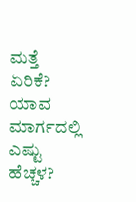ಮತ್ತೆ ಏರಿಕೆ? ಯಾವ ಮಾರ್ಗದಲ್ಲಿ ಎಷ್ಟು ಹೆಚ್ಚಳ?